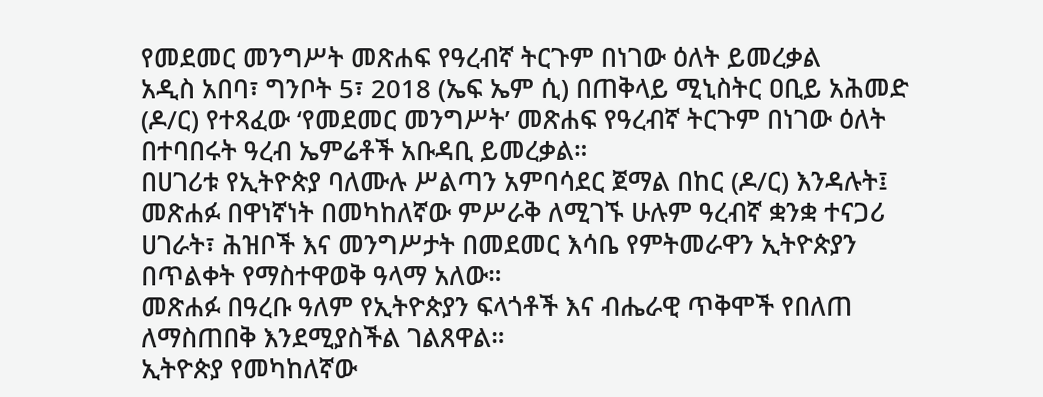የመደመር መንግሥት መጽሐፍ የዓረብኛ ትርጉም በነገው ዕለት ይመረቃል
አዲስ አበባ፣ ግንቦት 5፣ 2018 (ኤፍ ኤም ሲ) በጠቅላይ ሚኒስትር ዐቢይ አሕመድ (ዶ/ር) የተጻፈው ‘የመደመር መንግሥት’ መጽሐፍ የዓረብኛ ትርጉም በነገው ዕለት በተባበሩት ዓረብ ኤምሬቶች አቡዳቢ ይመረቃል።
በሀገሪቱ የኢትዮጵያ ባለሙሉ ሥልጣን አምባሳደር ጀማል በከር (ዶ/ር) እንዳሉት፤ መጽሐፉ በዋነኛነት በመካከለኛው ምሥራቅ ለሚገኙ ሁሉም ዓረብኛ ቋንቋ ተናጋሪ ሀገራት፣ ሕዝቦች እና መንግሥታት በመደመር እሳቤ የምትመራዋን ኢትዮጵያን በጥልቀት የማስተዋወቅ ዓላማ አለው።
መጽሐፉ በዓረቡ ዓለም የኢትዮጵያን ፍላጎቶች እና ብሔራዊ ጥቅሞች የበለጠ ለማስጠበቅ እንደሚያስችል ገልጸዋል።
ኢትዮጵያ የመካከለኛው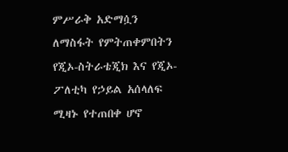ምሥራቅ አድማሷን ለማስፋት የምትጠቀምበትን የጂኦ-ስትራቴጂክ እና የጂኦ-ፖለቲካ የኃይል አሰላለፍ ሚዛኑ የተጠበቀ ሆኖ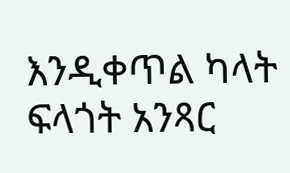እንዲቀጥል ካላት ፍላጎት አንጻር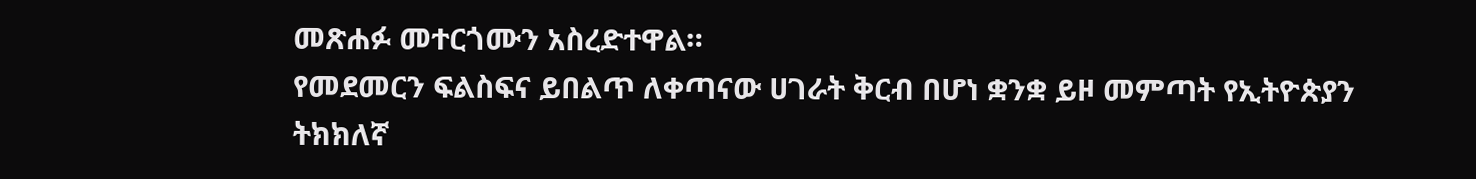መጽሐፉ መተርጎሙን አስረድተዋል።
የመደመርን ፍልስፍና ይበልጥ ለቀጣናው ሀገራት ቅርብ በሆነ ቋንቋ ይዞ መምጣት የኢትዮጵያን ትክክለኛ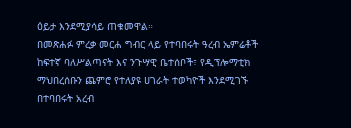ዕይታ እንደሚያሳይ ጠቁመዋል።
በመጽሐፉ ምረቃ መርሐ ግብር ላይ የተባበሩት ዓረብ ኤምሬቶች ከፍተኛ ባለሥልጣናት እና ንጉሣዊ ቤተሰቦች፣ የዲፕሎማቲክ ማህበረሰቡን ጨምሮ የተለያዩ ሀገራት ተወካዮች እንደሚገኙ በተባበሩት አረብ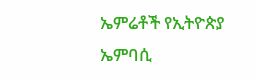ኤምሬቶች የኢትዮጵያ ኤምባሲ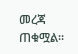መረጃ ጠቁሟል።